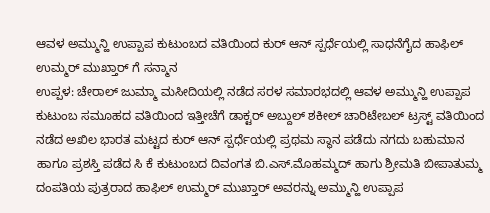ಆವಳ ಅಮ್ಮುನ್ಹಿ ಉಪ್ಪಾಪ ಕುಟುಂಬದ ವತಿಯಿಂದ ಕುರ್ ಆನ್ ಸ್ಪರ್ಧೆಯಲ್ಲಿ ಸಾಧನೆಗೈದ ಹಾಫಿಲ್ ಉಮ್ಮರ್ ಮುಖ್ತಾರ್ ಗೆ ಸನ್ಮಾನ
ಉಪ್ಪಳ: ಚೇರಾಲ್ ಜುಮ್ಮಾ ಮಸೀದಿಯಲ್ಲಿ ನಡೆದ ಸರಳ ಸಮಾರಭದಲ್ಲಿ ಆವಳ ಅಮ್ಮುನ್ಹಿ ಉಪ್ಪಾಪ ಕುಟುಂಬ ಸಮೂಹದ ವತಿಯಿಂದ ಇತ್ತೀಚೆಗೆ ಡಾಕ್ಟರ್ ಅಬ್ದುಲ್ ಶಕೀಲ್ ಚಾರಿಟೇಬಲ್ ಟ್ರಸ್ಟ್ ವತಿಯಿಂದ ನಡೆದ ಅಖಿಲ ಭಾರತ ಮಟ್ಟದ ಕುರ್ ಆನ್ ಸ್ಪರ್ಧೆಯಲ್ಲಿ ಪ್ರಥಮ ಸ್ಥಾನ ಪಡೆದು ನಗದು ಬಹುಮಾನ ಹಾಗೂ ಪ್ರಶಸ್ತಿ ಪಡೆದ ಸಿ ಕೆ ಕುಟುಂಬದ ದಿವಂಗತ ಬಿ.ಎಸ್.ಮೊಹಮ್ಮದ್ ಹಾಗು ಶ್ರೀಮತಿ ಬೀಪಾತುಮ್ಮ ದಂಪತಿಯ ಪುತ್ರರಾದ ಹಾಫಿಲ್ ಉಮ್ಮರ್ ಮುಖ್ತಾರ್ ಅವರನ್ನು ಅಮ್ಮುನ್ಹಿ ಉಪ್ಪಾಪ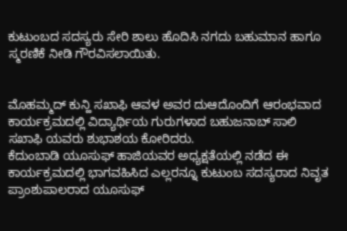ಕುಟುಂಬದ ಸದಸ್ಯರು ಸೇರಿ ಶಾಲು ಹೊದಿಸಿ ನಗದು ಬಹುಮಾನ ಹಾಗೂ ಸ್ಮರಣಿಕೆ ನೀಡಿ ಗೌರವಿಸಲಾಯಿತು.


ಮೊಹಮ್ಮದ್ ಕುನ್ಹಿ ಸಖಾಫಿ ಆವಳ ಅವರ ದುಆದೊಂದಿಗೆ ಆರಂಭವಾದ ಕಾರ್ಯಕ್ರಮದಲ್ಲಿ ವಿದ್ಯಾರ್ಥಿಯ ಗುರುಗಳಾದ ಬಹುಜನಾಬ್ ಸಾಲಿ ಸಖಾಫಿ ಯವರು ಶುಭಾಶಯ ಕೋರಿದರು.
ಕೆದುಂಬಾಡಿ ಯೂಸುಫ್ ಹಾಜಿಯವರ ಅಧ್ಯಕ್ಷತೆಯಲ್ಲಿ ನಡೆದ ಈ ಕಾರ್ಯಕ್ರಮದಲ್ಲಿ ಭಾಗವಹಿಸಿದ ಎಲ್ಲರನ್ನೂ ಕುಟುಂಬ ಸದಸ್ಯರಾದ ನಿವೃತ ಪ್ರಾಂಶುಪಾಲರಾದ ಯೂಸುಫ್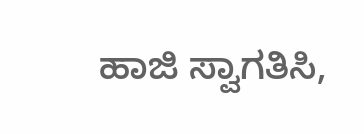ಹಾಜಿ ಸ್ವಾಗತಿಸಿ,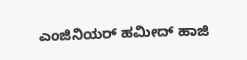ಎಂಜಿನಿಯರ್ ಹಮೀದ್ ಹಾಜಿ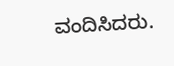ವಂದಿಸಿದರು.